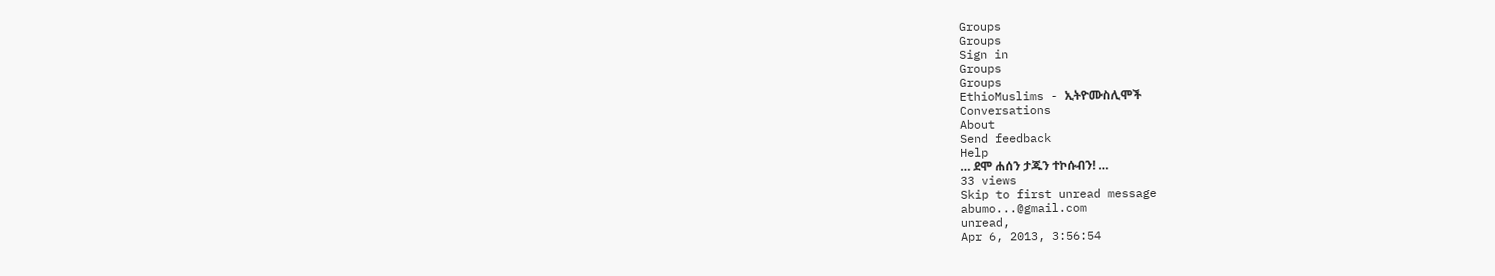Groups
Groups
Sign in
Groups
Groups
EthioMuslims - ኢትዮሙስሊሞች
Conversations
About
Send feedback
Help
… ደሞ ሐሰን ታጁን ተኮሱብን! …
33 views
Skip to first unread message
abumo...@gmail.com
unread,
Apr 6, 2013, 3:56:54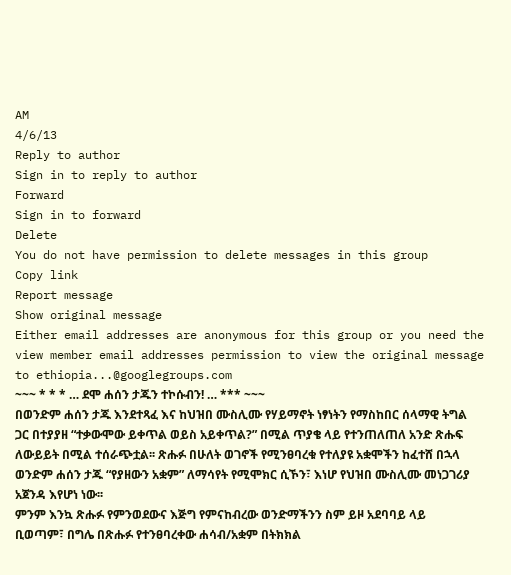AM
4/6/13
Reply to author
Sign in to reply to author
Forward
Sign in to forward
Delete
You do not have permission to delete messages in this group
Copy link
Report message
Show original message
Either email addresses are anonymous for this group or you need the view member email addresses permission to view the original message
to ethiopia...@googlegroups.com
~~~ * * * … ደሞ ሐሰን ታጁን ተኮሱብን! … *** ~~~
በወንድም ሐሰን ታጁ እንደተጻፈ እና ከህዝበ ሙስሊሙ የሃይማኖት ነፃነትን የማስከበር ሰላማዊ ትግል ጋር በተያያዘ “ተቃውሞው ይቀጥል ወይስ አይቀጥል?” በሚል ጥያቄ ላይ የተንጠለጠለ አንድ ጽሑፍ ለውይይት በሚል ተሰራጭቷል፡፡ ጽሑፉ በሁለት ወገኖች የሚንፀባረቁ የተለያዩ አቋሞችን ከፈተሸ በኋላ ወንድም ሐሰን ታጁ “የያዘውን አቋም” ለማሳየት የሚሞክር ሲኾን፣ እነሆ የህዝበ ሙስሊሙ መነጋገሪያ አጀንዳ እየሆነ ነው፡፡
ምንም እንኳ ጽሑፉ የምንወደውና እጅግ የምናከብረው ወንድማችንን ስም ይዞ አደባባይ ላይ ቢወጣም፣ በግሌ በጽሑፉ የተንፀባረቀው ሐሳብ/አቋም በትክክል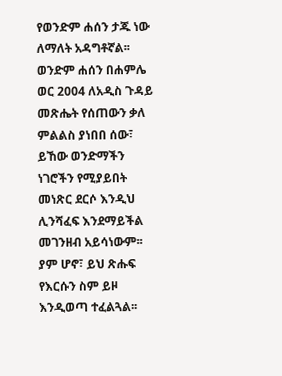የወንድም ሐሰን ታጁ ነው ለማለት አዳግቶኛል፡፡ ወንድም ሐሰን በሐምሌ ወር 2004 ለአዲስ ጉዳይ መጽሔት የሰጠውን ቃለ ምልልስ ያነበበ ሰው፣ ይኸው ወንድማችን ነገሮችን የሚያይበት መነጽር ደርሶ እንዲህ ሊንሻፈፍ እንደማይችል መገንዘብ አይሳነውም፡፡ ያም ሆኖ፣ ይህ ጽሑፍ የእርሱን ስም ይዞ እንዲወጣ ተፈልጓል፡፡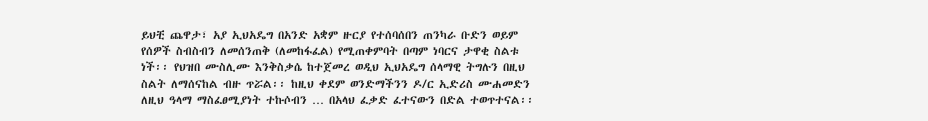ይህቺ ጨዋታ፣ አያ ኢህአዴግ በአንድ አቋም ዙርያ የተሰባሰበን ጠንካራ ቡድን ወይም የሰዎች ስብስብን ለመሰንጠቅ (ለመከፋፈል) የሚጠቀምባት በጣም ነባርና ታዋቂ ስልቱ ነች፡፡ የህዝበ ሙስሊሙ እንቅስቃሴ ከተጀመረ ወዲህ ኢህአዴግ ሰላማዊ ትግሉን በዚህ ስልት ለማሰናከል ብዙ ጥሯል፡፡ ከዚህ ቀደም ወንድማችንን ዶ/ር ኢድሪስ ሙሐመድን ለዚህ ዓላማ ማስፈፀሚያነት ተኩሶብን … በአላህ ፈቃድ ፈተናውን በድል ተወጥተናል፡፡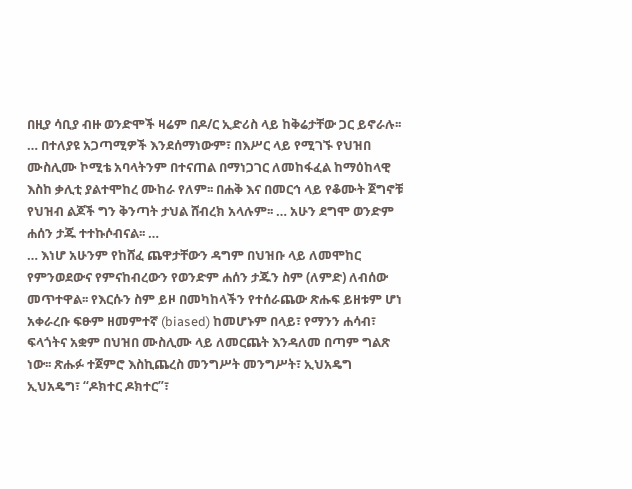በዚያ ሳቢያ ብዙ ወንድሞች ዛሬም በዶ/ር ኢድሪስ ላይ ከቅሬታቸው ጋር ይኖራሉ፡፡ … በተለያዩ አጋጣሚዎች እንደሰማነውም፣ በእሥር ላይ የሚገኙ የህዝበ ሙስሊሙ ኮሚቴ አባላትንም በተናጠል በማነጋገር ለመከፋፈል ከማዕከላዊ እስከ ቃሊቲ ያልተሞከረ ሙከራ የለም፡፡ በሐቅ እና በመርኅ ላይ የቆሙት ጀግኖቹ የህዝብ ልጆች ግን ቅንጣት ታህል ሸብረክ አላሉም፡፡ … አሁን ደግሞ ወንድም ሐሰን ታጁ ተተኩሶብናል፡፡ …
… እነሆ አሁንም የከሸፈ ጨዋታቸውን ዳግም በህዝቡ ላይ ለመሞከር የምንወደውና የምናከብረውን የወንድም ሐሰን ታጁን ስም (ለምድ) ለብሰው መጥተዋል፡፡ የእርሱን ስም ይዞ በመካከላችን የተሰራጨው ጽሑፍ ይዘቱም ሆነ አቀራረቡ ፍፁም ዘመምተኛ (biased) ከመሆኑም በላይ፣ የማንን ሐሳብ፣ ፍላጎትና አቋም በህዝበ ሙስሊሙ ላይ ለመርጨት እንዳለመ በጣም ግልጽ ነው፡፡ ጽሑፉ ተጀምሮ እስኪጨረስ መንግሥት መንግሥት፣ ኢህአዴግ ኢህአዴግ፣ “ዶክተር ዶክተር”፣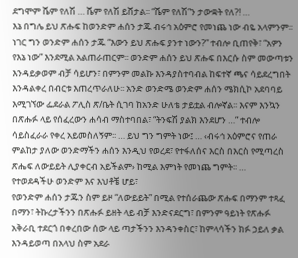ደግሞም ሼም የለሽ … ሼም የለሽ ይሸታል፡፡ “ሼም የለሽ”ን ታውቋት የለ?! …
እኔ በግሌ ይህ ጽሑፍ ከወንድም ሐሰን ታጁ ብሩኅ አዕምሮ የመነጨ ነው ብዬ አላምንም፡፡ ነገር ግን ወንድም ሐሰን ታጁ “እውን ይህ ጽሑፍ ያንተ ነውን?” ተብሎ ቢጠየቅ፣ “አዎን የእኔ ነው” እንደሚል አልጠራጠርም፡፡ ወንድም ሐሰን ይህ ጽሑፍ በእርሱ ስም መውጣቱን እንዳይቃወም ብቻ ሳይሆን፣ በምንም መልኩ እንዳያስተባብል ከፍተኛ ጫና ሳይደረግበት እንዳልቀረ በብርቱ እጠረጥራለሁ፡፡ አንድ ወንድሜ ወንድም ሐሰን ሜክሲኮ አደባባይ እሚገኘው ፌደራል ፖሊስ ጽ/ቤት ሲገባ ከአንድ ሁለቴ ታይቷል ብሎኛል፡፡ እናም እንኳን በጽሑፉ ላይ የሰፈረውን ሐሳብ ማስተባበል፣ “ትንፍሽ ያልክ እንደሆን …” ተብሎ ሳይስፈራራ የቀረ አይመስለኝም፡፡ … ይህ ግን ግምት ነው፤ … ‹ብሩኅ አዕምሮና የጠራ ምልከታ ያለው ወንድማችን ሐሰን እንዲህ የወረደ፣ የተፋለሰና እርስ በእርስ የሚጣረስ ጽሔፍ ለውይይት ሊያቀርብ አይችልም› ከሚል እምነት የመነጨ ግምት፡፡ …
የተወደዳችሁ ወንድም እና እህቶቼ ሆይ፣
የወንድም ሐሰን ታጁን ስም ይዞ “ለውይይት” በሚል የተሰራጨው ጽሑፍ በማንም ተጻፈ በማን፣ ትኩረታችንን በጽሑፉ ይዘት ላይ ብቻ እንድናደርግ፣ በምንም ዓይነት የጽሑፉ አቅራቢ ተደርጎ በቀረበው ሰው ላይ ጣታችንን እንዳንቀስር፣ ከምላሳችን ክፉ ኃይለ ቃል እንዳይወጣ በአላህ ስም አደራ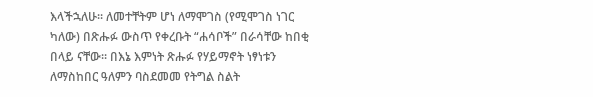እላችኋለሁ፡፡ ለመተቸትም ሆነ ለማሞገስ (የሚሞገስ ነገር ካለው) በጽሑፉ ውስጥ የቀረቡት “ሐሳቦች” በራሳቸው ከበቂ በላይ ናቸው፡፡ በእኔ እምነት ጽሑፉ የሃይማኖት ነፃነቱን ለማስከበር ዓለምን ባስደመመ የትግል ስልት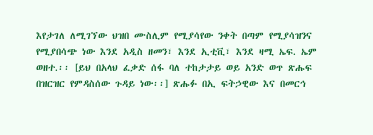እየታገለ ለሚገኘው ህዝበ ሙስሊም የሚያሳየው ንቀት በጣም የሚያሳዝንና የሚያበሳጭ ነው እንደ አዲስ ዘመን፣ እንደ ኢቲቪ፣ እንደ ዛሚ ኤፍ. ኤም ወዘተ.፡፡ [ይህ በአላህ ፈቃድ ሰፋ ባለ ተከታታይ ወይ አንድ ወጥ ጽሑፍ በዝርዝር የምዳስሰው ጉዳይ ነው፡፡] ጽሑፉ በኢ ፍትኃዊው እና በመርኅ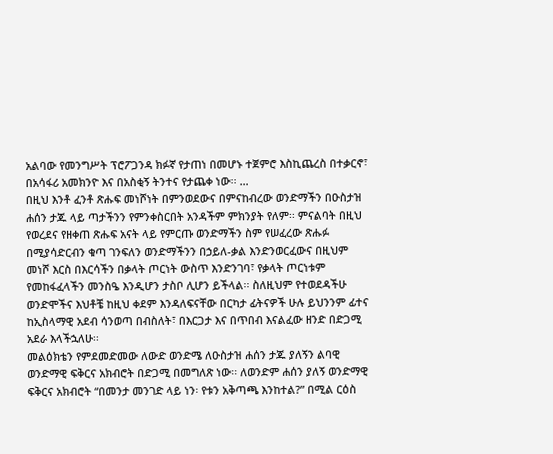አልባው የመንግሥት ፕሮፖጋንዳ ክፉኛ የታጠነ በመሆኑ ተጀምሮ እስኪጨረስ በተቃርኖ፣ በአሳፋሪ አመክንዮ እና በአስቂኝ ትንተና የታጨቀ ነው፡፡ …
በዚህ እንቶ ፈንቶ ጽሑፍ መነሾነት በምንወደውና በምናከብረው ወንድማችን በዑስታዝ ሐሰን ታጁ ላይ ጣታችንን የምንቀስርበት አንዳችም ምክንያት የለም፡፡ ምናልባት በዚህ የወረደና የዘቀጠ ጽሑፍ አናት ላይ የምርጡ ወንድማችን ስም የሠፈረው ጽሑፉ በሚያሳድርብን ቁጣ ገንፍለን ወንድማችንን በኃይለ-ቃል እንድንወርፈውና በዚህም መነሾ እርስ በእርሳችን በቃላት ጦርነት ውስጥ እንድንገባ፣ የቃላት ጦርነቱም የመከፋፈላችን መንስዔ እንዲሆን ታስቦ ሊሆን ይችላል፡፡ ስለዚህም የተወደዳችሁ ወንድሞችና እህቶቼ ከዚህ ቀደም እንዳለፍናቸው በርካታ ፊትናዎች ሁሉ ይህንንም ፊተና ከኢስላማዊ አደብ ሳንወጣ በብስለት፣ በእርጋታ እና በጥበብ እናልፈው ዘንድ በድጋሚ አደራ እላችኋለሁ፡፡
መልዕክቴን የምደመድመው ለውድ ወንድሜ ለዑስታዝ ሐሰን ታጁ ያለኝን ልባዊ ወንድማዊ ፍቅርና አክብሮት በድጋሚ በመግለጽ ነው፡፡ ለወንድም ሐሰን ያለኝ ወንድማዊ ፍቅርና አክብሮት “በመንታ መንገድ ላይ ነን፡ የቱን አቅጣጫ እንከተል?” በሚል ርዕስ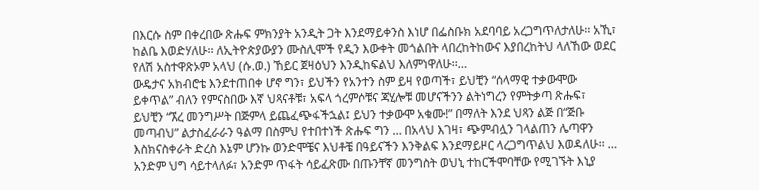በእርሱ ስም በቀረበው ጽሑፍ ምክንያት አንዲት ጋት እንደማይቀንስ እነሆ በፌስቡክ አደባባይ አረጋግጥለታለሁ፡፡ አኺ፣ ከልቤ እወድሃለሁ፡፡ ለኢትዮጵያውያን ሙስሊሞች የዲን እውቀት መጎልበት ላበረከትከውና እያበረከትህ ላለኸው ወደር የለሽ አስተዋጽኦም አላህ (ሱ.ወ.) ኸይር ጀዛዕህን እንዲከፍልህ እለምነዋለሁ፡፡…
ውዴታና አክብሮቴ እንደተጠበቀ ሆኖ ግን፣ ይህችን የአንተን ስም ይዛ የወጣች፣ ይህቺን “ሰላማዊ ተቃውሞው ይቀጥል” ብለን የምናስበው እኛ ህጻናቶቹ፣ አፍላ ጎረምሶቹና ጃሂሎቹ መሆናችንን ልትነግረን የምትቃጣ ጽሑፍ፣ ይህቺን “ኧረ መንግሥት በጅምላ ይጨፈጭፋችኋል፤ ይህን ተቃውሞ አቁሙ!” በማለት እንደ ህጻን ልጅ በ“ጅቡ መጣብህ” ልታስፈራራን ዓልማ በስምህ የተበተነች ጽሑፍ ግን … በአላህ እገዛ፣ ጭምብሏን ገላልጠን ሌጣዋን እስክናስቀራት ድረስ እኔም ሆንኩ ወንድሞቼና እህቶቼ በዓይናችን እንቅልፍ እንደማይዞር ላረጋግጥልህ እወዳለሁ፡፡ … አንድም ህግ ሳይተላለፉ፣ አንድም ጥፋት ሳይፈጽሙ በጡንቸኛ መንግስት ወህኒ ተከርችሞባቸው የሚገኙት እኒያ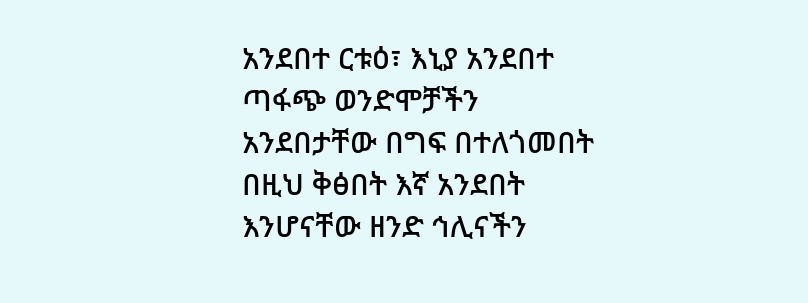አንደበተ ርቱዕ፣ እኒያ አንደበተ ጣፋጭ ወንድሞቻችን አንደበታቸው በግፍ በተለጎመበት በዚህ ቅፅበት እኛ አንደበት እንሆናቸው ዘንድ ኅሊናችን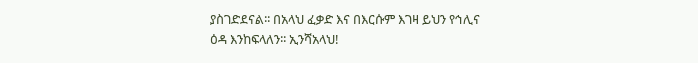ያስገድደናል፡፡ በአላህ ፈቃድ እና በእርሱም እገዛ ይህን የኅሊና ዕዳ እንከፍላለን፡፡ ኢንሻአላህ!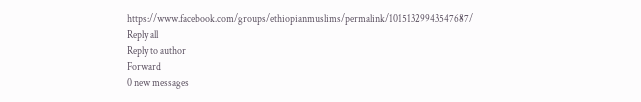https://www.facebook.com/groups/ethiopianmuslims/permalink/10151329943547687/
Reply all
Reply to author
Forward
0 new messages